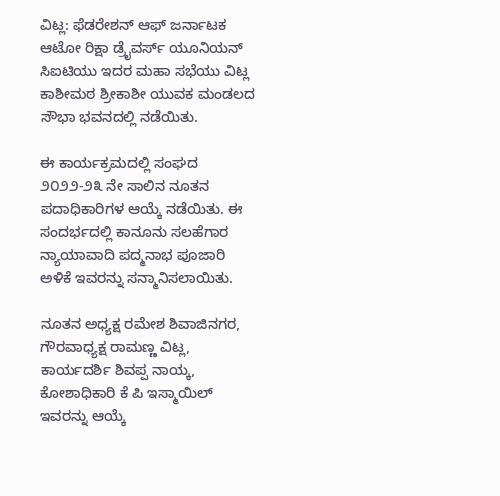ವಿಟ್ಲ: ಫೆಡರೇಶನ್ ಆಫ್ ಜರ್ನಾಟಕ ಆಟೋ ರಿಕ್ಷಾ ಡ್ರೈವರ್ಸ್ ಯೂನಿಯನ್ ಸಿಐಟಿಯು ಇದರ ಮಹಾ ಸಭೆಯು ವಿಟ್ಲ ಕಾಶೀಮಠ ಶ್ರೀಕಾಶೀ ಯುವಕ ಮಂಡಲದ ಸೌಭಾ ಭವನದಲ್ಲಿ ನಡೆಯಿತು.

ಈ ಕಾರ್ಯಕ್ರಮದಲ್ಲಿ ಸಂಘದ ೨೦೨೨-೨೩ ನೇ ಸಾಲಿನ ನೂತನ ಪದಾಧಿಕಾರಿಗಳ ಆಯ್ಕೆ ನಡೆಯಿತು. ಈ ಸಂದರ್ಭದಲ್ಲಿ ಕಾನೂನು ಸಲಹೆಗಾರ ನ್ಯಾಯಾವಾದಿ ಪದ್ಮನಾಭ ಪೂಜಾರಿ ಅಳಿಕೆ ಇವರನ್ನು ಸನ್ಮಾನಿಸಲಾಯಿತು.

ನೂತನ ಅಧ್ಯಕ್ಷ ರಮೇಶ ಶಿವಾಜಿನಗರ, ಗೌರವಾಧ್ಯಕ್ಷ ರಾಮಣ್ಣ ವಿಟ್ಲ, ಕಾರ್ಯದರ್ಶಿ ಶಿವಪ್ಪ ನಾಯ್ಕ, ಕೋಶಾಧಿಕಾರಿ ಕೆ ಪಿ ಇಸ್ಮಾಯಿಲ್ ಇವರನ್ನು ಆಯ್ಕೆ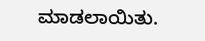ಮಾಡಲಾಯಿತು.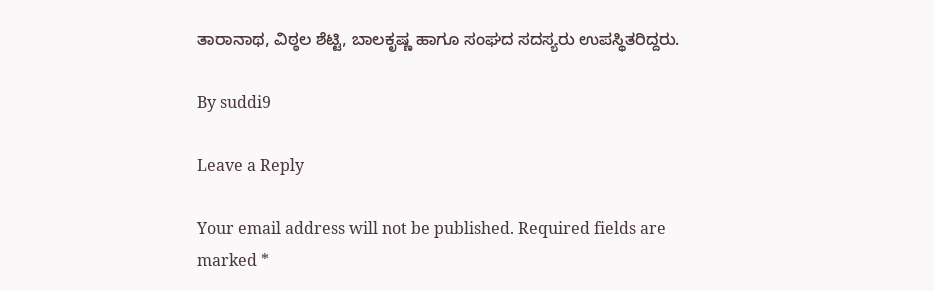ತಾರಾನಾಥ, ವಿಠ್ಠಲ ಶೆಟ್ಟಿ, ಬಾಲಕೃಷ್ಣ ಹಾಗೂ ಸಂಘದ ಸದಸ್ಯರು ಉಪಸ್ಥಿತರಿದ್ದರು.

By suddi9

Leave a Reply

Your email address will not be published. Required fields are marked *